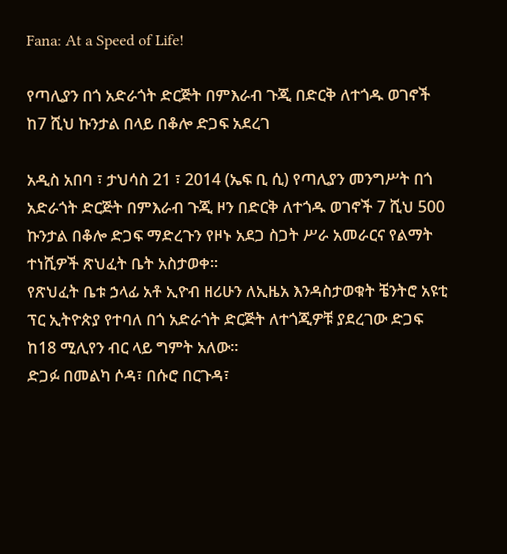Fana: At a Speed of Life!

የጣሊያን በጎ አድራጎት ድርጅት በምእራብ ጉጂ በድርቅ ለተጎዱ ወገኖች ከ7 ሺህ ኩንታል በላይ በቆሎ ድጋፍ አደረገ

አዲስ አበባ ፣ ታህሳስ 21 ፣ 2014 (ኤፍ ቢ ሲ) የጣሊያን መንግሥት በጎ አድራጎት ድርጅት በምእራብ ጉጂ ዞን በድርቅ ለተጎዱ ወገኖች 7 ሺህ 500 ኩንታል በቆሎ ድጋፍ ማድረጉን የዞኑ አደጋ ስጋት ሥራ አመራርና የልማት ተነሺዎች ጽህፈት ቤት አስታወቀ፡፡
የጽህፈት ቤቱ ኃላፊ አቶ ኢዮብ ዘሪሁን ለኢዜአ እንዳስታወቁት ቼንትሮ አዩቲ ፕር ኢትዮጵያ የተባለ በጎ አድራጎት ድርጅት ለተጎጂዎቹ ያደረገው ድጋፍ ከ18 ሚሊየን ብር ላይ ግምት አለው።
ድጋፉ በመልካ ሶዳ፣ በሱሮ በርጉዳ፣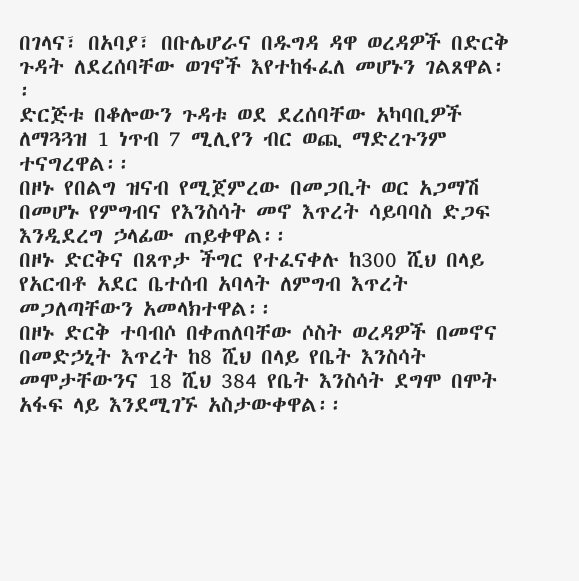በገላና፣ በአባያ፣ በቡሌሆራና በዱግዳ ዳዋ ወረዳዎች በድርቅ ጉዳት ለደረሰባቸው ወገኖች እየተከፋፈለ መሆኑን ገልጸዋል፡፡
ድርጅቱ በቆሎውን ጉዳቱ ወደ ደረሰባቸው አካባቢዎች ለማጓጓዝ 1 ነጥብ 7 ሚሊየን ብር ወጪ ማድረጉንም ተናግረዋል፡፡
በዞኑ የበልግ ዝናብ የሚጀምረው በመጋቢት ወር አጋማሽ በመሆኑ የምግብና የእንስሳት መኖ እጥረት ሳይባባስ ድጋፍ እንዲደረግ ኃላፊው ጠይቀዋል፡፡
በዞኑ ድርቅና በጸጥታ ችግር የተፈናቀሉ ከ300 ሺህ በላይ የአርብቶ አደር ቤተሰብ አባላት ለምግብ እጥረት መጋለጣቸውን አመላክተዋል፡፡
በዞኑ ድርቅ ተባብሶ በቀጠለባቸው ሶስት ወረዳዎች በመኖና በመድኃኒት እጥረት ከ8 ሺህ በላይ የቤት እንስሳት መሞታቸውንና 18 ሺህ 384 የቤት እንስሳት ደግሞ በሞት አፋፍ ላይ እንደሚገኙ አስታውቀዋል፡፡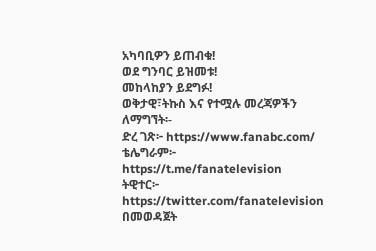አካባቢዎን ይጠብቁ!
ወደ ግንባር ይዝመቱ!
መከላከያን ይደግፉ!
ወቅታዊ፣ትኩስ እና የተሟሉ መረጃዎችን ለማግኘት፡-
ድረ ገጽ፦ https://www.fanabc.com/
ቴሌግራም፦ https://t.me/fanatelevision
ትዊተር፦ https://twitter.com/fanatelevision በመወዳጀት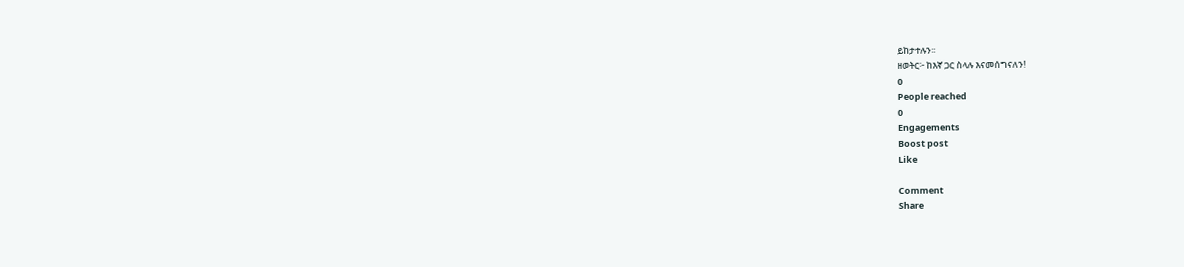ይከታተሉን፡፡
ዘወትር፦ ከእኛ ጋር ስላሉ እናመሰግናለን!
0
People reached
0
Engagements
Boost post
Like

Comment
Share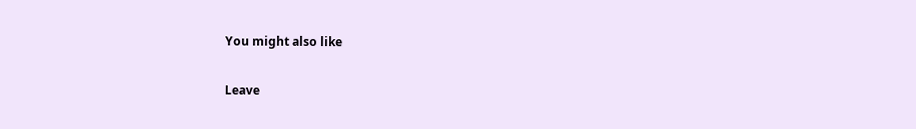You might also like

Leave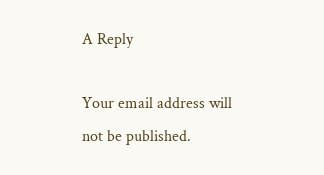A Reply

Your email address will not be published.